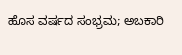ಹೊಸ ವರ್ಷದ ಸಂಭ್ರಮ; ಅಬಕಾರಿ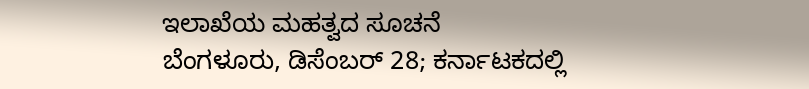ಇಲಾಖೆಯ ಮಹತ್ವದ ಸೂಚನೆ
ಬೆಂಗಳೂರು, ಡಿಸೆಂಬರ್ 28; ಕರ್ನಾಟಕದಲ್ಲಿ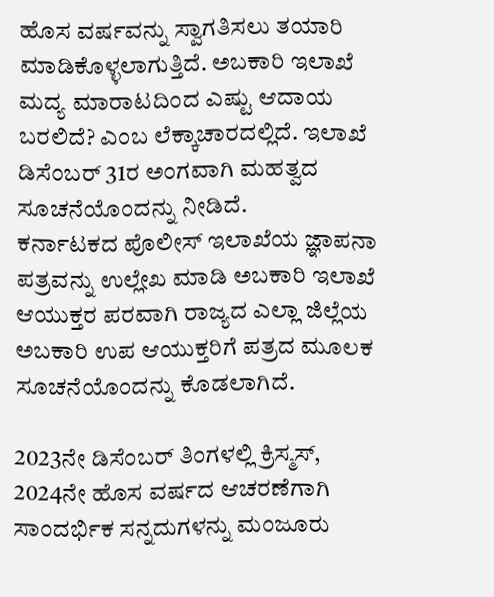ಹೊಸ ವರ್ಷವನ್ನು ಸ್ವಾಗತಿಸಲು ತಯಾರಿ ಮಾಡಿಕೊಳ್ಳಲಾಗುತ್ತಿದೆ. ಅಬಕಾರಿ ಇಲಾಖೆ ಮದ್ಯ ಮಾರಾಟದಿಂದ ಎಷ್ಟು ಆದಾಯ ಬರಲಿದೆ? ಎಂಬ ಲೆಕ್ಕಾಚಾರದಲ್ಲಿದೆ. ಇಲಾಖೆ ಡಿಸೆಂಬರ್ 31ರ ಅಂಗವಾಗಿ ಮಹತ್ವದ ಸೂಚನೆಯೊಂದನ್ನು ನೀಡಿದೆ.
ಕರ್ನಾಟಕದ ಪೊಲೀಸ್ ಇಲಾಖೆಯ ಜ್ಞಾಪನಾ ಪತ್ರವನ್ನು ಉಲ್ಲೇಖ ಮಾಡಿ ಅಬಕಾರಿ ಇಲಾಖೆ ಆಯುಕ್ತರ ಪರವಾಗಿ ರಾಜ್ಯದ ಎಲ್ಲಾ ಜಿಲ್ಲೆಯ ಅಬಕಾರಿ ಉಪ ಆಯುಕ್ತರಿಗೆ ಪತ್ರದ ಮೂಲಕ ಸೂಚನೆಯೊಂದನ್ನು ಕೊಡಲಾಗಿದೆ.

2023ನೇ ಡಿಸೆಂಬರ್ ತಿಂಗಳಲ್ಲಿ ಕ್ರಿಸ್ಮಸ್, 2024ನೇ ಹೊಸ ವರ್ಷದ ಆಚರಣೆಗಾಗಿ ಸಾಂದರ್ಭಿಕ ಸನ್ನದುಗಳನ್ನು ಮಂಜೂರು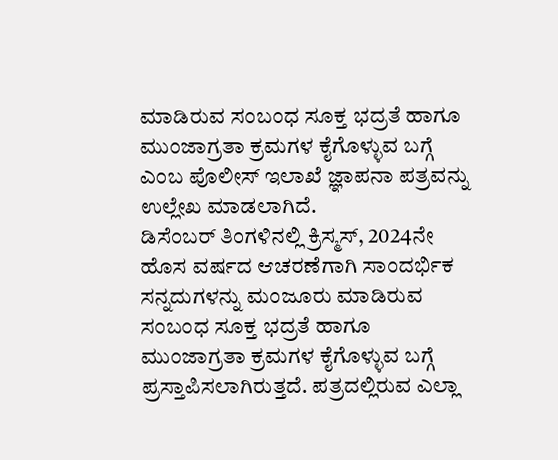ಮಾಡಿರುವ ಸಂಬಂಧ ಸೂಕ್ತ ಭದ್ರತೆ ಹಾಗೂ ಮುಂಜಾಗ್ರತಾ ಕ್ರಮಗಳ ಕೈಗೊಳ್ಳುವ ಬಗ್ಗೆ ಎಂಬ ಪೊಲೀಸ್ ಇಲಾಖೆ ಜ್ಞಾಪನಾ ಪತ್ರವನ್ನು ಉಲ್ಲೇಖ ಮಾಡಲಾಗಿದೆ.
ಡಿಸೆಂಬರ್ ತಿಂಗಳಿನಲ್ಲಿ ಕ್ರಿಸ್ಮಸ್, 2024ನೇ ಹೊಸ ವರ್ಷದ ಆಚರಣೆಗಾಗಿ ಸಾಂದರ್ಭಿಕ ಸನ್ನದುಗಳನ್ನು ಮಂಜೂರು ಮಾಡಿರುವ ಸಂಬಂಧ ಸೂಕ್ತ ಭದ್ರತೆ ಹಾಗೂ ಮುಂಜಾಗ್ರತಾ ಕ್ರಮಗಳ ಕೈಗೊಳ್ಳುವ ಬಗ್ಗೆ ಪ್ರಸ್ತಾಪಿಸಲಾಗಿರುತ್ತದೆ. ಪತ್ರದಲ್ಲಿರುವ ಎಲ್ಲಾ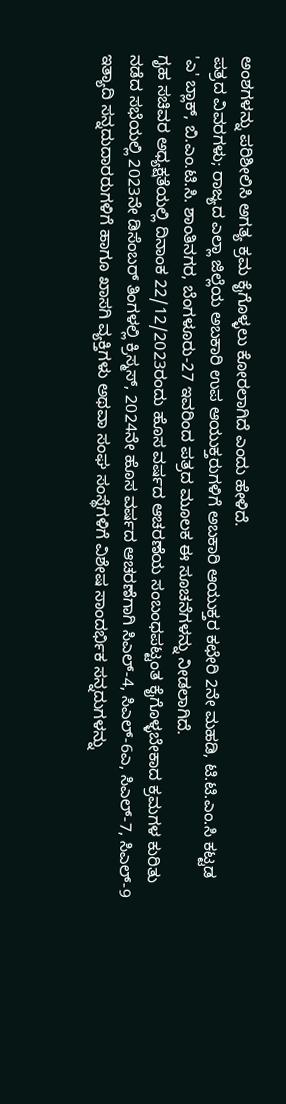ಅಂಶಗಳನ್ನು ಪರಿಶೀಲಿಸಿ ಅಗತ್ಯ ಕ್ರಮ ಕೈಗೊಳ್ಳಲು ಕೋರಲಾಗಿದೆ ಎಂದು ಹೇಳಿದೆ.
ಪತ್ರದ ವಿವರಗಳು; ರಾಜ್ಯದ ಎಲ್ಲಾ ಜಿಲ್ಲೆಯ ಅಬಕಾರಿ ಉಪ ಆಯುಕ್ತರುಗಳಿಗೆ ಅಬಕಾರಿ ಆಯುಕ್ತರ ಕಛೇರಿ 2ನೇ ಮಹಡಿ, ಟಿ.ಟಿ.ಎಂ.ಸಿ ಕಟ್ಟಡ 'ಎ' ಬ್ಲಾಕ್, ಬಿ.ಎಂ.ಟಿ.ಸಿ. ಶಾಂತಿನಗರ, ಬೆಂಗಳೂರು-27 ಇವರಿಂದ ಪತ್ರದ ಮೂಲಕ ಈ ಸೂಚನೆಗಳನ್ನು ನೀಡಲಾಗಿದೆ.
ಗೃಹ ಸಚಿವರ ಅಧ್ಯಕ್ಷತೆಯಲ್ಲಿ ದಿನಾಂಕ 22/12/2023ರಂದು ಹೊಸ ವರ್ಷದ ಆಚರಣೆಯ ಸಂಬಂಧಪಟ್ಟಂತ ಕೈಗೊಳ್ಳಬೇಕಾದ ಕ್ರಮಗಳ ಕುರಿತು ನಡೆದ ಸಭೆಯಲ್ಲಿ 2023ನೇ ಡಿಸೆಂಬರ್ ತಿಂಗಳಲ್ಲಿ ಕ್ರಿಸ್ಮಸ್, 2024ನೇ ಹೊಸ ವರ್ಷದ ಆಚರಣೆಗಾಗಿ ಸಿಎಲ್-4, ಸಿಎಲ್-6ಎ, ಸಿಎಲ್-7, ಸಿಎಲ್-9 ಇತ್ಯಾದಿ ಸನ್ನದುದಾರರುಗಳಿಗೆ ಹಾಗೂ ಖಾಸಗಿ ವ್ಯಕ್ತಿಗಳು ಅಥವಾ ಸಂಘ ಸಂಸ್ಥೆಗಳಿಗೆ ವಿಶೇಷ ಸಾಂದರ್ಭಿಕ ಸನ್ನದುಗಳನ್ನು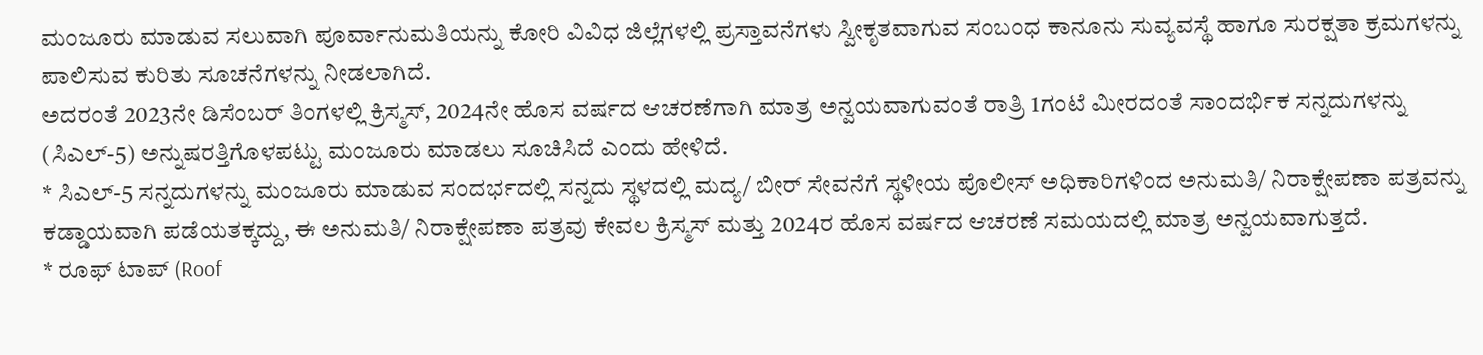ಮಂಜೂರು ಮಾಡುವ ಸಲುವಾಗಿ ಪೂರ್ವಾನುಮತಿಯನ್ನು ಕೋರಿ ವಿವಿಧ ಜಿಲ್ಲೆಗಳಲ್ಲಿ ಪ್ರಸ್ತಾವನೆಗಳು ಸ್ವೀಕೃತವಾಗುವ ಸಂಬಂಧ ಕಾನೂನು ಸುವ್ಯವಸ್ಥೆ ಹಾಗೂ ಸುರಕ್ಷತಾ ಕ್ರಮಗಳನ್ನು ಪಾಲಿಸುವ ಕುರಿತು ಸೂಚನೆಗಳನ್ನು ನೀಡಲಾಗಿದೆ.
ಅದರಂತೆ 2023ನೇ ಡಿಸೆಂಬರ್ ತಿಂಗಳಲ್ಲಿ ಕ್ರಿಸ್ಮಸ್, 2024ನೇ ಹೊಸ ವರ್ಷದ ಆಚರಣೆಗಾಗಿ ಮಾತ್ರ ಅನ್ವಯವಾಗುವಂತೆ ರಾತ್ರಿ 1ಗಂಟೆ ಮೀರದಂತೆ ಸಾಂದರ್ಭಿಕ ಸನ್ನದುಗಳನ್ನು (ಸಿಎಲ್-5) ಅನ್ನುಷರತ್ತಿಗೊಳಪಟ್ಟು ಮಂಜೂರು ಮಾಡಲು ಸೂಚಿಸಿದೆ ಎಂದು ಹೇಳಿದೆ.
* ಸಿಎಲ್-5 ಸನ್ನದುಗಳನ್ನು ಮಂಜೂರು ಮಾಡುವ ಸಂದರ್ಭದಲ್ಲಿ ಸನ್ನದು ಸ್ಥಳದಲ್ಲಿ ಮದ್ಯ/ ಬೀರ್ ಸೇವನೆಗೆ ಸ್ಥಳೀಯ ಪೊಲೀಸ್ ಅಧಿಕಾರಿಗಳಿಂದ ಅನುಮತಿ/ ನಿರಾಕ್ಷೇಪಣಾ ಪತ್ರವನ್ನು ಕಡ್ಡಾಯವಾಗಿ ಪಡೆಯತಕ್ಕದ್ದು, ಈ ಅನುಮತಿ/ ನಿರಾಕ್ಷೇಪಣಾ ಪತ್ರವು ಕೇವಲ ಕ್ರಿಸ್ಮಸ್ ಮತ್ತು 2024ರ ಹೊಸ ವರ್ಷದ ಆಚರಣೆ ಸಮಯದಲ್ಲಿ ಮಾತ್ರ ಅನ್ವಯವಾಗುತ್ತದೆ.
* ರೂಫ್ ಟಾಪ್ (Roof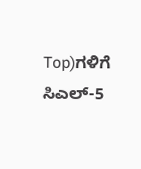Top)ಗಳಿಗೆ ಸಿಎಲ್-5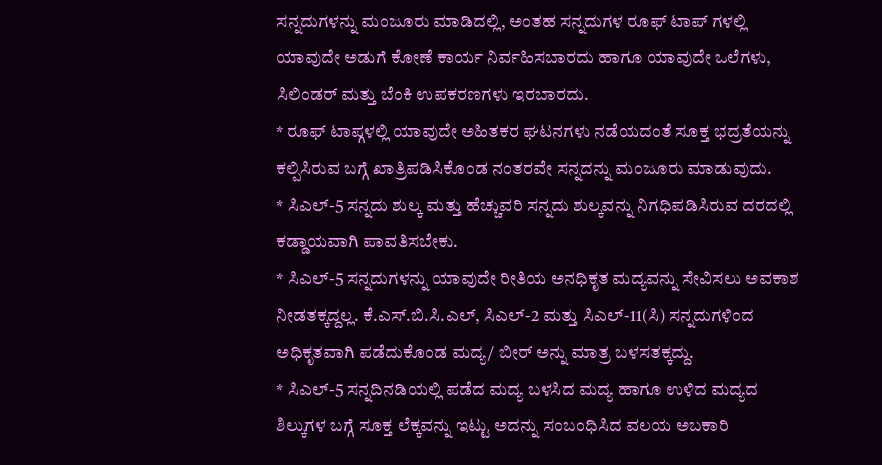ಸನ್ನದುಗಳನ್ನು ಮಂಜೂರು ಮಾಡಿದಲ್ಲಿ, ಅಂತಹ ಸನ್ನದುಗಳ ರೂಫ್ ಟಾಪ್ ಗಳಲ್ಲಿ ಯಾವುದೇ ಅಡುಗೆ ಕೋಣೆ ಕಾರ್ಯ ನಿರ್ವಹಿಸಬಾರದು ಹಾಗೂ ಯಾವುದೇ ಒಲೆಗಳು, ಸಿಲಿಂಡರ್ ಮತ್ತು ಬೆಂಕಿ ಉಪಕರಣಗಳು ಇರಬಾರದು.
* ರೂಫ್ ಟಾಪ್ಗಳಲ್ಲಿ ಯಾವುದೇ ಅಹಿತಕರ ಘಟನಗಳು ನಡೆಯದಂತೆ ಸೂಕ್ತ ಭದ್ರತೆಯನ್ನು ಕಲ್ಪಿಸಿರುವ ಬಗ್ಗೆ ಖಾತ್ರಿಪಡಿಸಿಕೊಂಡ ನಂತರವೇ ಸನ್ನದನ್ನು ಮಂಜೂರು ಮಾಡುವುದು.
* ಸಿಎಲ್-5 ಸನ್ನದು ಶುಲ್ಕ ಮತ್ತು ಹೆಚ್ಚುವರಿ ಸನ್ನದು ಶುಲ್ಕವನ್ನು ನಿಗಧಿಪಡಿಸಿರುವ ದರದಲ್ಲಿ ಕಡ್ಡಾಯವಾಗಿ ಪಾವತಿಸಬೇಕು.
* ಸಿಎಲ್-5 ಸನ್ನದುಗಳನ್ನು ಯಾವುದೇ ರೀತಿಯ ಅನಧಿಕೃತ ಮದ್ಯವನ್ನು ಸೇವಿಸಲು ಅವಕಾಶ ನೀಡತಕ್ಕದ್ದಲ್ಲ. ಕೆ.ಎಸ್.ಬಿ.ಸಿ.ಎಲ್, ಸಿಎಲ್-2 ಮತ್ತು ಸಿಎಲ್-11(ಸಿ) ಸನ್ನದುಗಳಿಂದ ಅಧಿಕೃತವಾಗಿ ಪಡೆದುಕೊಂಡ ಮದ್ಯ/ ಬೀರ್ ಅನ್ನು ಮಾತ್ರ ಬಳಸತಕ್ಕದ್ದು.
* ಸಿಎಲ್-5 ಸನ್ನದಿನಡಿಯಲ್ಲಿ ಪಡೆದ ಮದ್ಯ ಬಳಸಿದ ಮದ್ಯ ಹಾಗೂ ಉಳಿದ ಮದ್ಯದ ಶಿಲ್ಕುಗಳ ಬಗ್ಗೆ ಸೂಕ್ತ ಲೆಕ್ಕವನ್ನು ಇಟ್ಟು ಅದನ್ನು ಸಂಬಂಧಿಸಿದ ವಲಯ ಅಬಕಾರಿ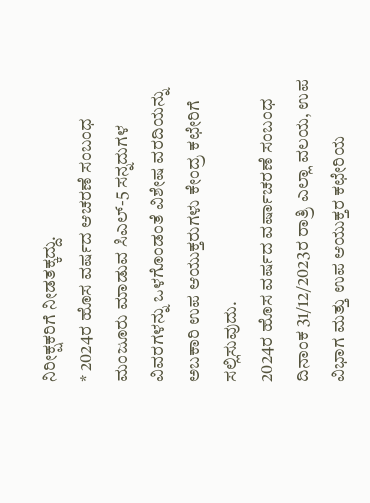ನಿರೀಕ್ಷಕರಿಗೆ ನೀಡತಕ್ಕದ್ದು.
* 2024ರ ಹೊಸ ವರ್ಷದ ಆಚರಣೆ ಸಂಬಂಧ ಮಂಜೂರು ಮಾಡುವ ಸಿಎಲ್-5 ಸನ್ನದುಗಳ ವಿವರಗಳನ್ನು ಒಳಗೊಂಡಂತೆ ವಿಶೇಷ ವರದಿಯನ್ನು ಅಬಕಾರಿ ಉಪ ಆಯುಕ್ತರುಗಳು ಕೇಂದ್ರ ಕಛೇರಿಗೆ ಸಲ್ಲಿಸುವುದು.
2024ರ ಹೊಸ ವರ್ಷದ ವರ್ಷಾಚರಣೆ ಸಂಬಂಧ ದಿನಾಂಕ 31/12/2023ರ ರಾತ್ರಿ ಎಲ್ಲಾ ವಲಯ, ಉಪ ವಿಭಾಗ ಮತ್ತು ಉಪ ಆಯುಕ್ತರ ಕಛೇರಿಯ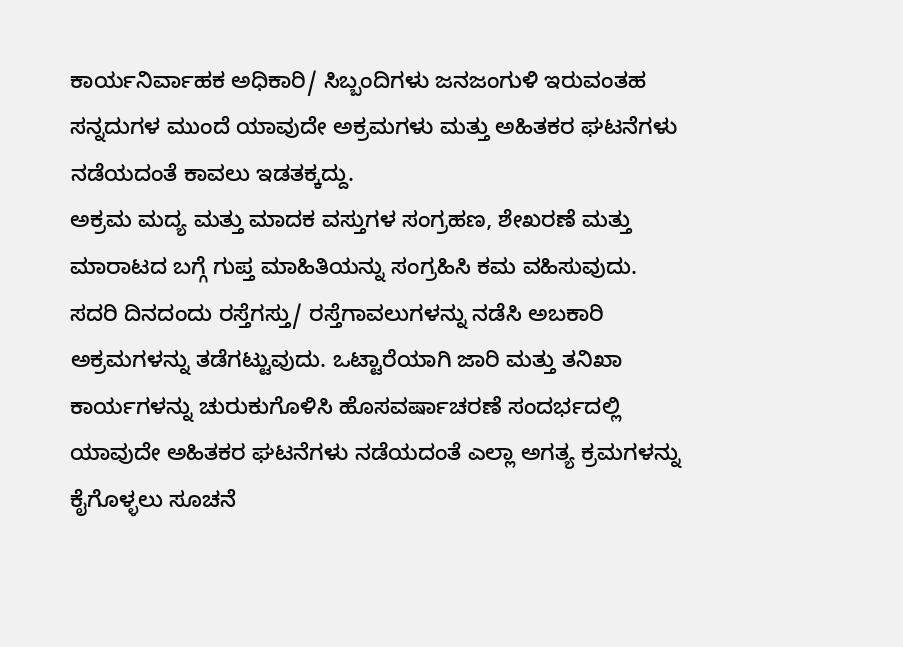ಕಾರ್ಯನಿರ್ವಾಹಕ ಅಧಿಕಾರಿ/ ಸಿಬ್ಬಂದಿಗಳು ಜನಜಂಗುಳಿ ಇರುವಂತಹ ಸನ್ನದುಗಳ ಮುಂದೆ ಯಾವುದೇ ಅಕ್ರಮಗಳು ಮತ್ತು ಅಹಿತಕರ ಘಟನೆಗಳು ನಡೆಯದಂತೆ ಕಾವಲು ಇಡತಕ್ಕದ್ದು.
ಅಕ್ರಮ ಮದ್ಯ ಮತ್ತು ಮಾದಕ ವಸ್ತುಗಳ ಸಂಗ್ರಹಣ, ಶೇಖರಣೆ ಮತ್ತು ಮಾರಾಟದ ಬಗ್ಗೆ ಗುಪ್ತ ಮಾಹಿತಿಯನ್ನು ಸಂಗ್ರಹಿಸಿ ಕಮ ವಹಿಸುವುದು. ಸದರಿ ದಿನದಂದು ರಸ್ತೆಗಸ್ತು/ ರಸ್ತೆಗಾವಲುಗಳನ್ನು ನಡೆಸಿ ಅಬಕಾರಿ ಅಕ್ರಮಗಳನ್ನು ತಡೆಗಟ್ಟುವುದು. ಒಟ್ಟಾರೆಯಾಗಿ ಜಾರಿ ಮತ್ತು ತನಿಖಾ ಕಾರ್ಯಗಳನ್ನು ಚುರುಕುಗೊಳಿಸಿ ಹೊಸವರ್ಷಾಚರಣೆ ಸಂದರ್ಭದಲ್ಲಿ ಯಾವುದೇ ಅಹಿತಕರ ಘಟನೆಗಳು ನಡೆಯದಂತೆ ಎಲ್ಲಾ ಅಗತ್ಯ ಕ್ರಮಗಳನ್ನು ಕೈಗೊಳ್ಳಲು ಸೂಚನೆ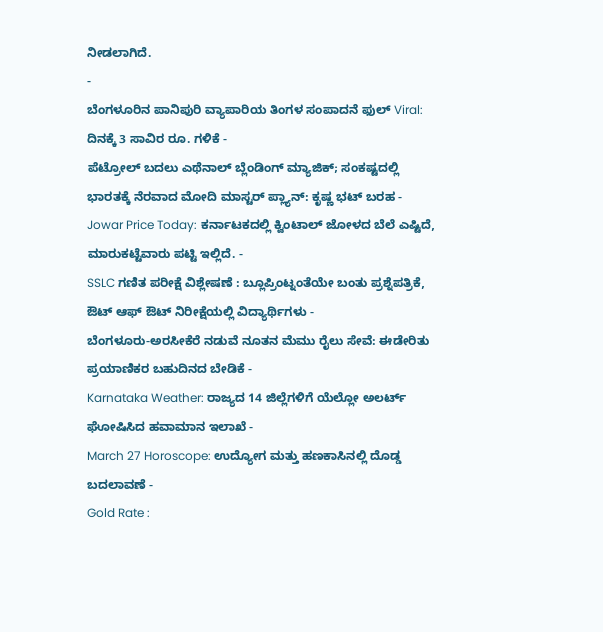ನೀಡಲಾಗಿದೆ.
-
ಬೆಂಗಳೂರಿನ ಪಾನಿಪುರಿ ವ್ಯಾಪಾರಿಯ ತಿಂಗಳ ಸಂಪಾದನೆ ಫುಲ್ Viral: ದಿನಕ್ಕೆ 3 ಸಾವಿರ ರೂ. ಗಳಿಕೆ -
ಪೆಟ್ರೋಲ್ ಬದಲು ಎಥೆನಾಲ್ ಬ್ಲೆಂಡಿಂಗ್ ಮ್ಯಾಜಿಕ್; ಸಂಕಷ್ಟದಲ್ಲಿ ಭಾರತಕ್ಕೆ ನೆರವಾದ ಮೋದಿ ಮಾಸ್ಟರ್ ಪ್ಲ್ಯಾನ್: ಕೃಷ್ಣ ಭಟ್ ಬರಹ -
Jowar Price Today: ಕರ್ನಾಟಕದಲ್ಲಿ ಕ್ವಿಂಟಾಲ್ ಜೋಳದ ಬೆಲೆ ಎಷ್ಟಿದೆ, ಮಾರುಕಟ್ಟೆವಾರು ಪಟ್ಟಿ ಇಲ್ಲಿದೆ. -
SSLC ಗಣಿತ ಪರೀಕ್ಷೆ ವಿಶ್ಲೇಷಣೆ : ಬ್ಲೂಪ್ರಿಂಟ್ನಂತೆಯೇ ಬಂತು ಪ್ರಶ್ನೆಪತ್ರಿಕೆ, ಔಟ್ ಆಫ್ ಔಟ್ ನಿರೀಕ್ಷೆಯಲ್ಲಿ ವಿದ್ಯಾರ್ಥಿಗಳು -
ಬೆಂಗಳೂರು-ಅರಸೀಕೆರೆ ನಡುವೆ ನೂತನ ಮೆಮು ರೈಲು ಸೇವೆ: ಈಡೇರಿತು ಪ್ರಯಾಣಿಕರ ಬಹುದಿನದ ಬೇಡಿಕೆ -
Karnataka Weather: ರಾಜ್ಯದ 14 ಜಿಲ್ಲೆಗಳಿಗೆ ಯೆಲ್ಲೋ ಅಲರ್ಟ್ ಘೋಷಿಸಿದ ಹವಾಮಾನ ಇಲಾಖೆ -
March 27 Horoscope: ಉದ್ಯೋಗ ಮತ್ತು ಹಣಕಾಸಿನಲ್ಲಿ ದೊಡ್ಡ ಬದಲಾವಣೆ -
Gold Rate :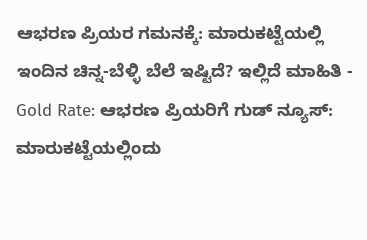ಆಭರಣ ಪ್ರಿಯರ ಗಮನಕ್ಕೆ: ಮಾರುಕಟ್ಟೆಯಲ್ಲಿ ಇಂದಿನ ಚಿನ್ನ-ಬೆಳ್ಳಿ ಬೆಲೆ ಇಷ್ಟಿದೆ? ಇಲ್ಲಿದೆ ಮಾಹಿತಿ -
Gold Rate: ಆಭರಣ ಪ್ರಿಯರಿಗೆ ಗುಡ್ ನ್ಯೂಸ್: ಮಾರುಕಟ್ಟೆಯಲ್ಲಿಂದು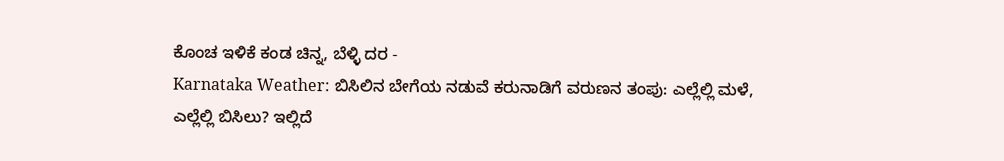ಕೊಂಚ ಇಳಿಕೆ ಕಂಡ ಚಿನ್ನ, ಬೆಳ್ಳಿ ದರ -
Karnataka Weather: ಬಿಸಿಲಿನ ಬೇಗೆಯ ನಡುವೆ ಕರುನಾಡಿಗೆ ವರುಣನ ತಂಪು: ಎಲ್ಲೆಲ್ಲಿ ಮಳೆ, ಎಲ್ಲೆಲ್ಲಿ ಬಿಸಿಲು? ಇಲ್ಲಿದೆ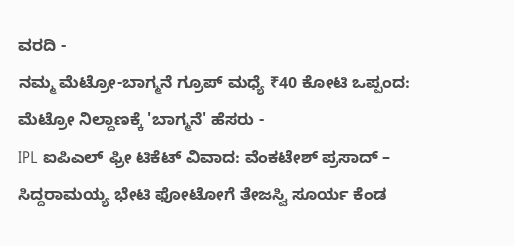ವರದಿ -
ನಮ್ಮ ಮೆಟ್ರೋ-ಬಾಗ್ಮನೆ ಗ್ರೂಪ್ ಮಧ್ಯೆ ₹40 ಕೋಟಿ ಒಪ್ಪಂದ: ಮೆಟ್ರೋ ನಿಲ್ದಾಣಕ್ಕೆ 'ಬಾಗ್ಮನೆ' ಹೆಸರು -
IPL ಐಪಿಎಲ್ ಫ್ರೀ ಟಿಕೆಟ್ ವಿವಾದ: ವೆಂಕಟೇಶ್ ಪ್ರಸಾದ್ – ಸಿದ್ದರಾಮಯ್ಯ ಭೇಟಿ ಫೋಟೋಗೆ ತೇಜಸ್ವಿ ಸೂರ್ಯ ಕೆಂಡ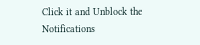Click it and Unblock the Notifications